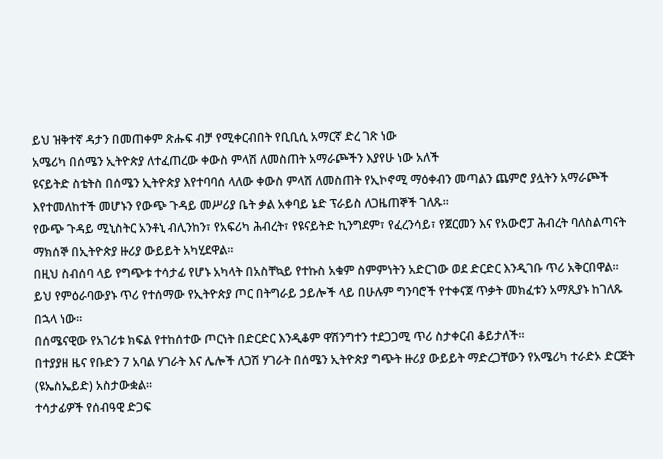ይህ ዝቅተኛ ዳታን በመጠቀም ጽሑፍ ብቻ የሚቀርብበት የቢቢሲ አማርኛ ድረ ገጽ ነው
አሜሪካ በሰሜን ኢትዮጵያ ለተፈጠረው ቀውስ ምላሽ ለመስጠት አማራጮችን እያየሁ ነው አለች
ዩናይትድ ስቴትስ በሰሜን ኢትዮጵያ እየተባባሰ ላለው ቀውስ ምላሽ ለመስጠት የኢኮኖሚ ማዕቀብን መጣልን ጨምሮ ያሏትን አማራጮች እየተመለከተች መሆኑን የውጭ ጉዳይ መሥሪያ ቤት ቃል አቀባይ ኔድ ፕራይስ ለጋዜጠኞች ገለጹ።
የውጭ ጉዳይ ሚኒስትር አንቶኒ ብሊንከን፣ የአፍሪካ ሕብረት፣ የዩናይትድ ኪንግደም፣ የፈረንሳይ፣ የጀርመን እና የአውሮፓ ሕብረት ባለስልጣናት ማክሰኞ በኢትዮጵያ ዙሪያ ውይይት አካሂደዋል።
በዚህ ስብሰባ ላይ የግጭቱ ተሳታፊ የሆኑ አካላት በአስቸኳይ የተኩስ አቁም ስምምነትን አድርገው ወደ ድርድር እንዲገቡ ጥሪ አቅርበዋል።
ይህ የምዕራባውያኑ ጥሪ የተሰማው የኢትዮጵያ ጦር በትግራይ ኃይሎች ላይ በሁሉም ግንባሮች የተቀናጀ ጥቃት መክፈቱን አማጺያኑ ከገለጹ በኋላ ነው።
በሰሜናዊው የአገሪቱ ክፍል የተከሰተው ጦርነት በድርድር እንዲቆም ዋሽንግተን ተደጋጋሚ ጥሪ ስታቀርብ ቆይታለች።
በተያያዘ ዜና የቡድን 7 አባል ሃገራት እና ሌሎች ለጋሽ ሃገራት በሰሜን ኢትዮጵያ ግጭት ዙሪያ ውይይት ማድረጋቸውን የአሜሪካ ተራድኦ ድርጅት (ዩኤስኤይድ) አስታውቋል።
ተሳታፊዎች የሰብዓዊ ድጋፍ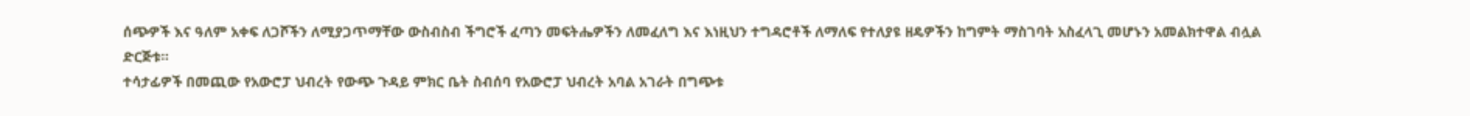ሰጭዎች እና ዓለም አቀፍ ለጋሾችን ለሚያጋጥማቸው ውስብስብ ችግሮች ፈጣን መፍትሔዎችን ለመፈለግ እና እነዚህን ተግዳሮቶች ለማለፍ የተለያዩ ዘዴዎችን ከግምት ማስገባት አስፈላጊ መሆኑን አመልክተዋል ብሏል ድርጅቱ።
ተሳታፊዎች በመጪው የአውሮፓ ህብረት የውጭ ጉዳይ ምክር ቤት ስብሰባ የአውሮፓ ህብረት አባል አገራት በግጭቱ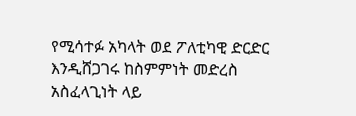የሚሳተፉ አካላት ወደ ፖለቲካዊ ድርድር እንዲሸጋገሩ ከስምምነት መድረስ አስፈላጊነት ላይ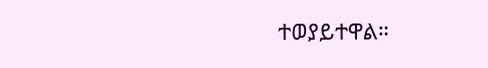ተወያይተዋል።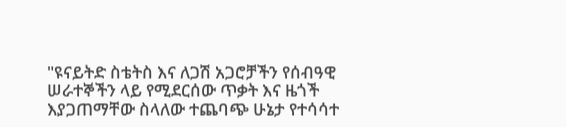"ዩናይትድ ስቴትስ እና ለጋሽ አጋሮቻችን የሰብዓዊ ሠራተኞችን ላይ የሚደርሰው ጥቃት እና ዜጎች እያጋጠማቸው ስላለው ተጨባጭ ሁኔታ የተሳሳተ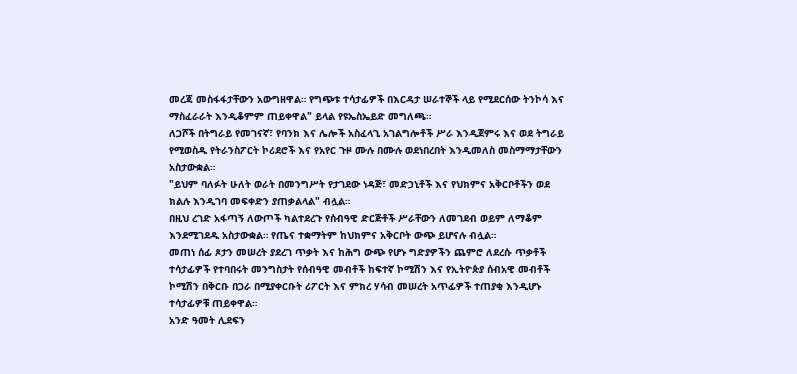መረጃ መስፋፋታቸውን አውግዘዋል። የግጭቱ ተሳታፊዎች በእርዳታ ሠራተኞች ላይ የሚደርሰው ትንኮሳ እና ማስፈራራት እንዲቆምም ጠይቀዋል" ይላል የዩኤስኤይድ መግለጫ።
ለጋሾች በትግራይ የመገናኛ፣ የባንክ እና ሌሎች አስፈላጊ አገልግሎቶች ሥራ እንዲጀምሩ እና ወደ ትግራይ የሚወስዱ የትራንስፖርት ኮሪደሮች እና የአየር ጉዞ ሙሉ በሙሉ ወደነበረበት እንዲመለስ መስማማታቸውን አስታውቋል።
"ይህም ባለፉት ሁለት ወራት በመንግሥት የታገደው ነዳጅ፣ መድኃኒቶች እና የህክምና አቅርቦቶችን ወደ ክልሉ እንዲገባ መፍቀድን ያጠቃልላል" ብሏል።
በዚህ ረገድ አፋጣኝ ለውጦች ካልተደረጉ የሰብዓዊ ድርጅቶች ሥራቸውን ለመገደብ ወይም ለማቆም እንደሚገደዱ አስታውቋል። የጤና ተቋማትም ከህክምና አቅርቦት ውጭ ይሆናሉ ብሏል።
መጠነ ሰፊ ጾታን መሠረት ያደረገ ጥቃት እና ከሕግ ውጭ የሆኑ ግድያዎችን ጨምሮ ለደረሱ ጥቃቶች ተሳታፊዎች የተባበሩት መንግስታት የሰብዓዊ መብቶች ከፍተኛ ኮሚሽን እና የኢትዮጵያ ሰብአዊ መብቶች ኮሚሽን በቅርቡ በጋራ በሚያቀርቡት ሪፖርት እና ምክረ ሃሳብ መሠረት አጥፊዎች ተጠያቂ እንዲሆኑ ተሳታፊዎቹ ጠይቀዋል።
አንድ ዓመት ሊደፍን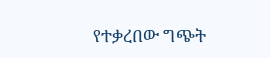የተቃረበው ግጭት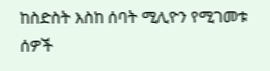ከስድስት እስከ ሰባት ሚሊዮን የሚገመቱ ሰዎች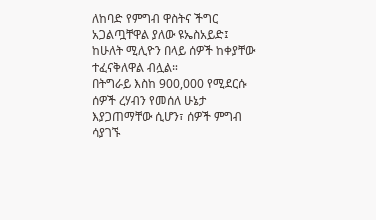ለከባድ የምግብ ዋስትና ችግር አጋልጧቸዋል ያለው ዩኤስአይድ፤ ከሁለት ሚሊዮን በላይ ሰዎች ከቀያቸው ተፈናቅለዋል ብሏል።
በትግራይ እስከ 900,000 የሚደርሱ ሰዎች ረሃብን የመሰለ ሁኔታ እያጋጠማቸው ሲሆን፣ ሰዎች ምግብ ሳያገኙ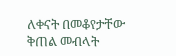ለቀናት በመቆየታቸው ቅጠል መብላት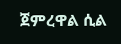ጀምረዋል ሲል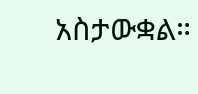አስታውቋል።